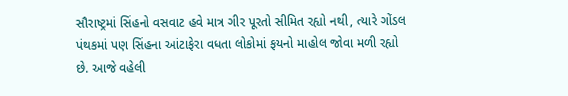સૌરાષ્ટ્રમાં સિંહનો વસવાટ હવે માત્ર ગીર પૂરતો સીમિત રહ્યો નથી, ત્યારે ગોંડલ પંથકમાં પણ સિંહના આંટાફેરા વધતા લોકોમાં ફયનો માહોલ જોવા મળી રહ્યો છે. આજે વહેલી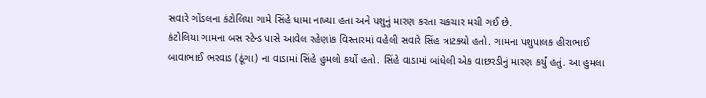સવારે ગોંડલના કંટોલિયા ગામે સિંહે ધામા નાખ્યા હતા અને પશુનું મારણ કરતા ચકચાર મચી ગઈ છે.
કંટોલિયા ગામના બસ સ્ટેન્ડ પાસે આવેલ રહેણાંક વિસ્તારમાં વહેલી સવારે સિંહ ત્રાટક્યો હતો. ગામના પશુપાલક હીરાભાઈ બાવાભાઈ ભરવાડ (ઠૂંગા) ના વાડામાં સિંહે હુમલો કર્યો હતો. સિંહે વાડામાં બાંધેલી એક વાછરડીનું મારણ કર્યું હતું. આ હુમલા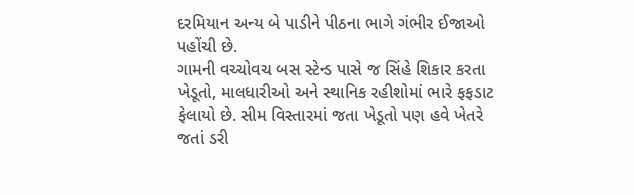દરમિયાન અન્ય બે પાડીને પીઠના ભાગે ગંભીર ઈજાઓ પહોંચી છે.
ગામની વચ્ચોવચ બસ સ્ટેન્ડ પાસે જ સિંહે શિકાર કરતા ખેડૂતો, માલધારીઓ અને સ્થાનિક રહીશોમાં ભારે ફફડાટ ફેલાયો છે. સીમ વિસ્તારમાં જતા ખેડૂતો પણ હવે ખેતરે જતાં ડરી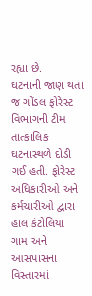રહ્યા છે.
ઘટનાની જાણ થતા જ ગોંડલ ફોરેસ્ટ વિભાગની ટીમ તાત્કાલિક ઘટનાસ્થળે દોડી ગઈ હતી. ફોરેસ્ટ અધિકારીઓ અને કર્મચારીઓ દ્વારા હાલ કંટોલિયા ગામ અને આસપાસના વિસ્તારમાં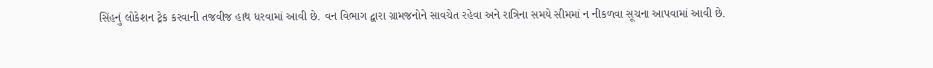સિંહનું લોકેશન ટ્રેક કરવાની તજવીજ હાથ ધરવામાં આવી છે. વન વિભાગ દ્વારા ગ્રામજનોને સાવચેત રહેવા અને રાત્રિના સમયે સીમમાં ન નીકળવા સૂચના આપવામાં આવી છે.